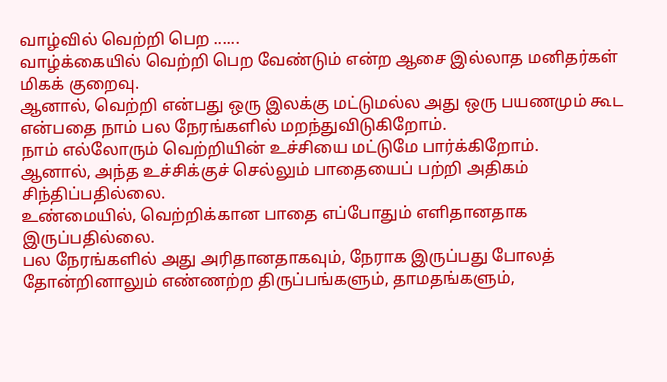வாழ்வில் வெற்றி பெற ......
வாழ்க்கையில் வெற்றி பெற வேண்டும் என்ற ஆசை இல்லாத மனிதர்கள் மிகக் குறைவு.
ஆனால், வெற்றி என்பது ஒரு இலக்கு மட்டுமல்ல அது ஒரு பயணமும் கூட என்பதை நாம் பல நேரங்களில் மறந்துவிடுகிறோம்.
நாம் எல்லோரும் வெற்றியின் உச்சியை மட்டுமே பார்க்கிறோம்.
ஆனால், அந்த உச்சிக்குச் செல்லும் பாதையைப் பற்றி அதிகம் சிந்திப்பதில்லை.
உண்மையில், வெற்றிக்கான பாதை எப்போதும் எளிதானதாக இருப்பதில்லை.
பல நேரங்களில் அது அரிதானதாகவும், நேராக இருப்பது போலத் தோன்றினாலும் எண்ணற்ற திருப்பங்களும், தாமதங்களும்,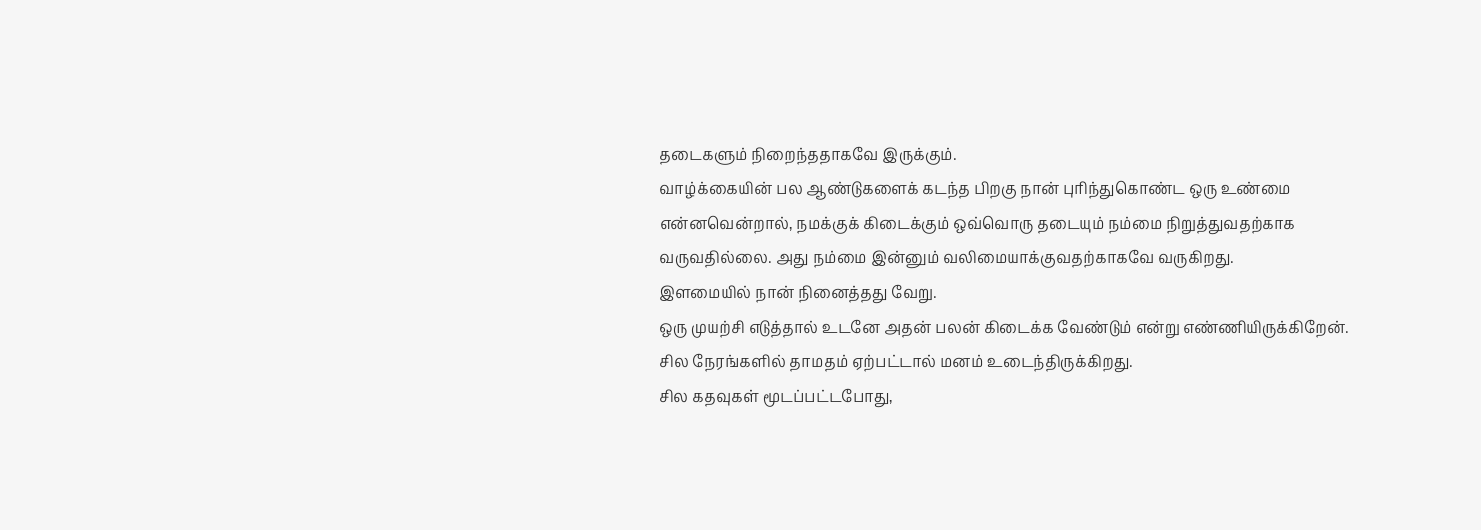தடைகளும் நிறைந்ததாகவே இருக்கும்.
வாழ்க்கையின் பல ஆண்டுகளைக் கடந்த பிறகு நான் புரிந்துகொண்ட ஒரு உண்மை என்னவென்றால், நமக்குக் கிடைக்கும் ஒவ்வொரு தடையும் நம்மை நிறுத்துவதற்காக வருவதில்லை. அது நம்மை இன்னும் வலிமையாக்குவதற்காகவே வருகிறது.
இளமையில் நான் நினைத்தது வேறு.
ஒரு முயற்சி எடுத்தால் உடனே அதன் பலன் கிடைக்க வேண்டும் என்று எண்ணியிருக்கிறேன்.
சில நேரங்களில் தாமதம் ஏற்பட்டால் மனம் உடைந்திருக்கிறது.
சில கதவுகள் மூடப்பட்டபோது,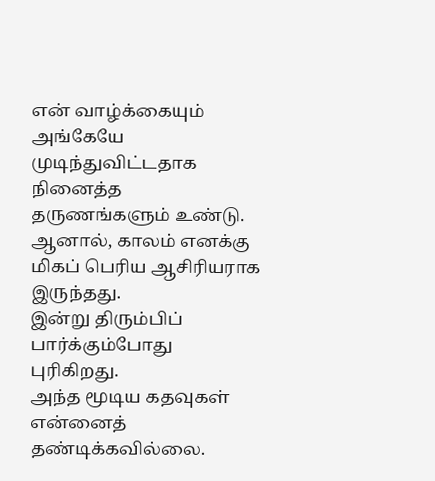என் வாழ்க்கையும் அங்கேயே முடிந்துவிட்டதாக நினைத்த தருணங்களும் உண்டு.
ஆனால், காலம் எனக்கு மிகப் பெரிய ஆசிரியராக இருந்தது.
இன்று திரும்பிப் பார்க்கும்போது புரிகிறது.
அந்த மூடிய கதவுகள் என்னைத் தண்டிக்கவில்லை.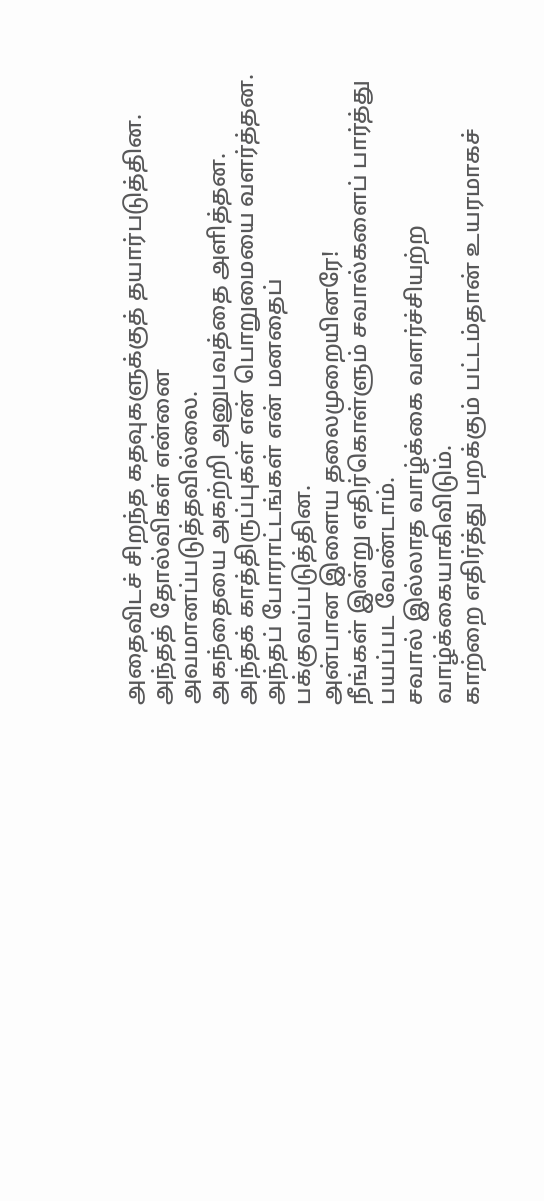அதைவிடச் சிறந்த கதவுகளுக்குத் தயார்படுத்தின.
அந்தத் தோல்விகள் என்னை அவமானப்படுத்தவில்லை.
அகந்தையை அகற்றி அனுபவத்தை அளித்தன.
அந்தக் காத்திருப்புகள் என் பொறுமையை வளர்த்தன.
அந்தப் போராட்டங்கள் என் மனதைப் பக்குவப்படுத்தின.
அன்பான இளைய தலைமுறையினரே!
நீங்கள் இன்று எதிர்கொள்ளும் சவால்களைப் பார்த்து பயப்பட வேண்டாம்.
சவால் இல்லாத வாழ்க்கை வளர்ச்சியற்ற வாழ்க்கையாகிவிடும்.
காற்றை எதிர்த்து பறக்கும் பட்டம்தான் உயரமாகச்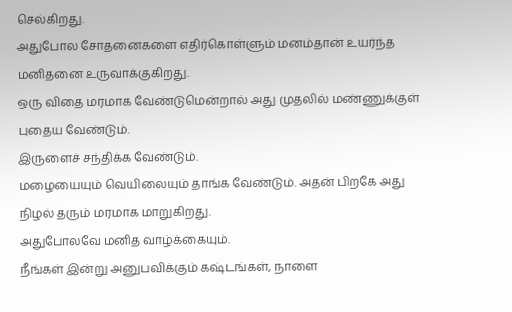செல்கிறது.
அதுபோல சோதனைகளை எதிர்கொள்ளும் மனம்தான் உயர்ந்த மனிதனை உருவாக்குகிறது.
ஒரு விதை மரமாக வேண்டுமென்றால் அது முதலில் மண்ணுக்குள் புதைய வேண்டும்.
இருளைச் சந்திக்க வேண்டும்.
மழையையும் வெயிலையும் தாங்க வேண்டும். அதன் பிறகே அது நிழல் தரும் மரமாக மாறுகிறது.
அதுபோலவே மனித வாழ்க்கையும்.
நீங்கள் இன்று அனுபவிக்கும் கஷ்டங்கள், நாளை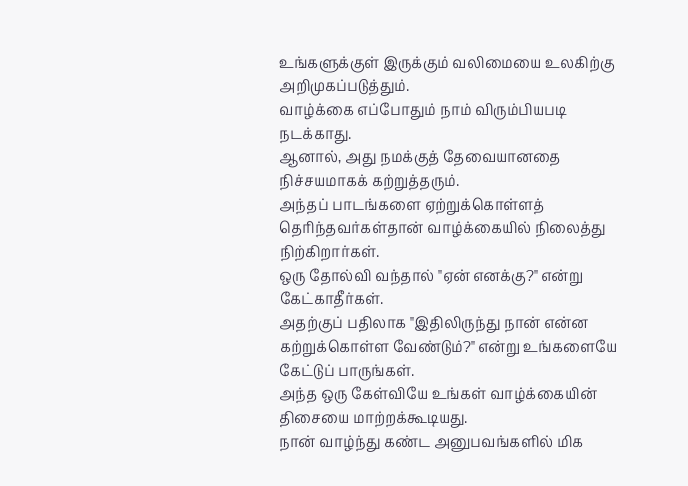உங்களுக்குள் இருக்கும் வலிமையை உலகிற்கு அறிமுகப்படுத்தும்.
வாழ்க்கை எப்போதும் நாம் விரும்பியபடி நடக்காது.
ஆனால், அது நமக்குத் தேவையானதை நிச்சயமாகக் கற்றுத்தரும்.
அந்தப் பாடங்களை ஏற்றுக்கொள்ளத் தெரிந்தவர்கள்தான் வாழ்க்கையில் நிலைத்து நிற்கிறார்கள்.
ஒரு தோல்வி வந்தால் "ஏன் எனக்கு?" என்று கேட்காதீர்கள்.
அதற்குப் பதிலாக "இதிலிருந்து நான் என்ன கற்றுக்கொள்ள வேண்டும்?" என்று உங்களையே கேட்டுப் பாருங்கள்.
அந்த ஒரு கேள்வியே உங்கள் வாழ்க்கையின் திசையை மாற்றக்கூடியது.
நான் வாழ்ந்து கண்ட அனுபவங்களில் மிக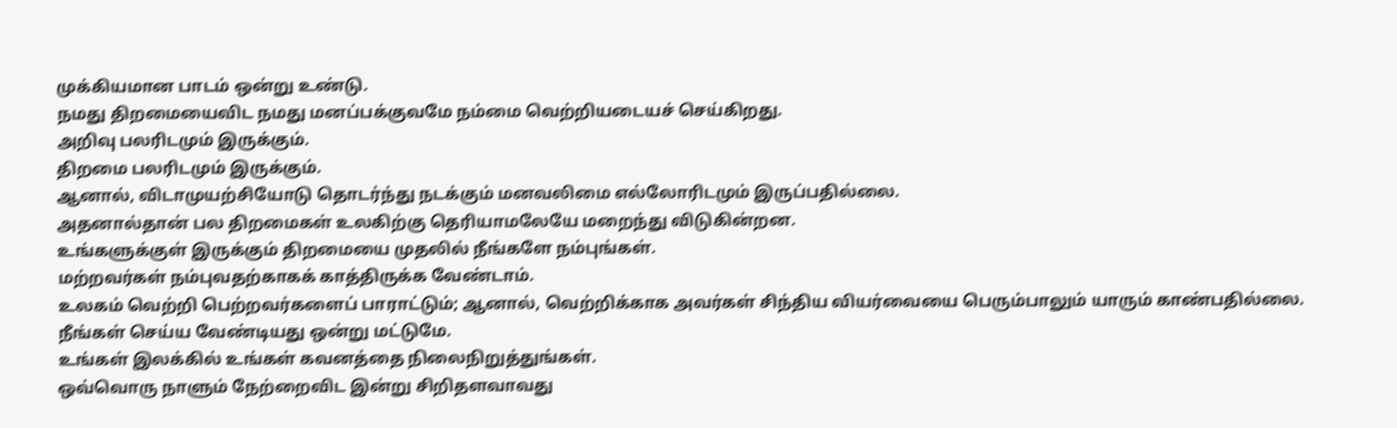முக்கியமான பாடம் ஒன்று உண்டு.
நமது திறமையைவிட நமது மனப்பக்குவமே நம்மை வெற்றியடையச் செய்கிறது.
அறிவு பலரிடமும் இருக்கும்.
திறமை பலரிடமும் இருக்கும்.
ஆனால், விடாமுயற்சியோடு தொடர்ந்து நடக்கும் மனவலிமை எல்லோரிடமும் இருப்பதில்லை.
அதனால்தான் பல திறமைகள் உலகிற்கு தெரியாமலேயே மறைந்து விடுகின்றன.
உங்களுக்குள் இருக்கும் திறமையை முதலில் நீங்களே நம்புங்கள்.
மற்றவர்கள் நம்புவதற்காகக் காத்திருக்க வேண்டாம்.
உலகம் வெற்றி பெற்றவர்களைப் பாராட்டும்; ஆனால், வெற்றிக்காக அவர்கள் சிந்திய வியர்வையை பெரும்பாலும் யாரும் காண்பதில்லை.
நீங்கள் செய்ய வேண்டியது ஒன்று மட்டுமே.
உங்கள் இலக்கில் உங்கள் கவனத்தை நிலைநிறுத்துங்கள்.
ஒவ்வொரு நாளும் நேற்றைவிட இன்று சிறிதளவாவது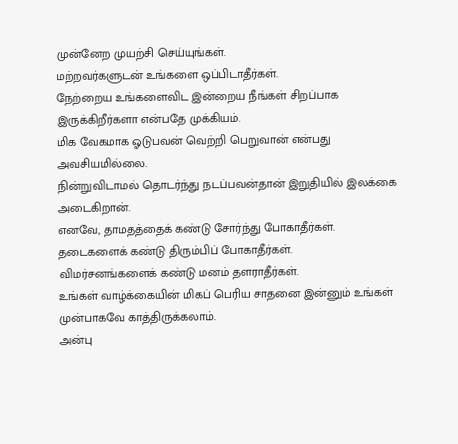முன்னேற முயற்சி செய்யுங்கள்.
மற்றவர்களுடன் உங்களை ஒப்பிடாதீர்கள்.
நேற்றைய உங்களைவிட இன்றைய நீங்கள் சிறப்பாக இருக்கிறீர்களா என்பதே முக்கியம்.
மிக வேகமாக ஓடுபவன் வெற்றி பெறுவான் என்பது அவசியமில்லை.
நின்றுவிடாமல் தொடர்ந்து நடப்பவன்தான் இறுதியில் இலக்கை அடைகிறான்.
எனவே, தாமதத்தைக் கண்டு சோர்ந்து போகாதீர்கள்.
தடைகளைக் கண்டு திரும்பிப் போகாதீர்கள்.
விமர்சனங்களைக் கண்டு மனம் தளராதீர்கள்.
உங்கள் வாழ்க்கையின் மிகப் பெரிய சாதனை இன்னும் உங்கள் முன்பாகவே காத்திருக்கலாம்.
அன்பு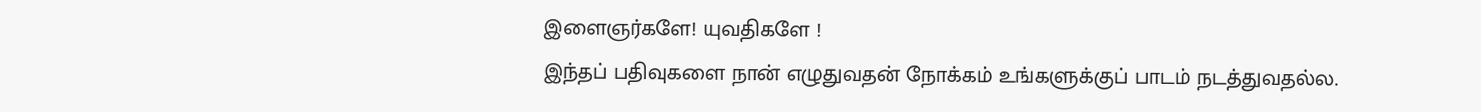இளைஞர்களே! யுவதிகளே !
இந்தப் பதிவுகளை நான் எழுதுவதன் நோக்கம் உங்களுக்குப் பாடம் நடத்துவதல்ல.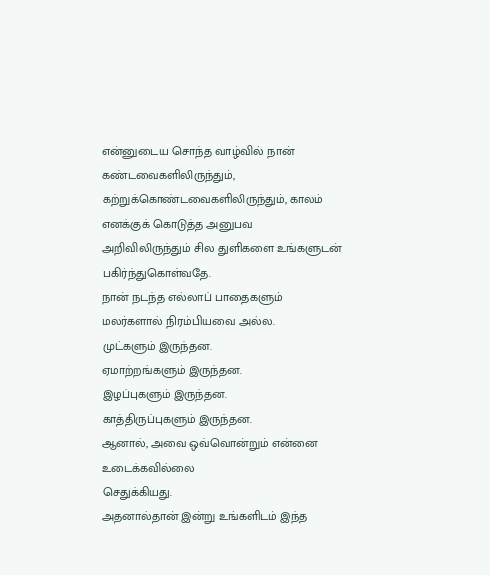என்னுடைய சொந்த வாழ்வில் நான் கண்டவைகளிலிருந்தும், கற்றுக்கொண்டவைகளிலிருந்தும், காலம் எனக்குக் கொடுத்த அனுபவ அறிவிலிருந்தும் சில துளிகளை உங்களுடன் பகிர்ந்துகொள்வதே.
நான் நடந்த எல்லாப் பாதைகளும் மலர்களால் நிரம்பியவை அல்ல.
முட்களும் இருந்தன.
ஏமாற்றங்களும் இருந்தன.
இழப்புகளும் இருந்தன.
காத்திருப்புகளும் இருந்தன.
ஆனால், அவை ஒவ்வொன்றும் என்னை உடைக்கவில்லை
செதுக்கியது.
அதனால்தான் இன்று உங்களிடம் இந்த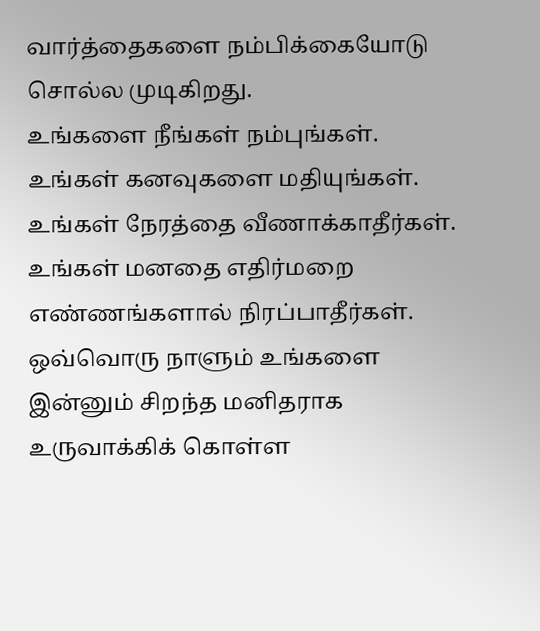வார்த்தைகளை நம்பிக்கையோடு சொல்ல முடிகிறது.
உங்களை நீங்கள் நம்புங்கள்.
உங்கள் கனவுகளை மதியுங்கள்.
உங்கள் நேரத்தை வீணாக்காதீர்கள்.
உங்கள் மனதை எதிர்மறை எண்ணங்களால் நிரப்பாதீர்கள்.
ஒவ்வொரு நாளும் உங்களை இன்னும் சிறந்த மனிதராக உருவாக்கிக் கொள்ள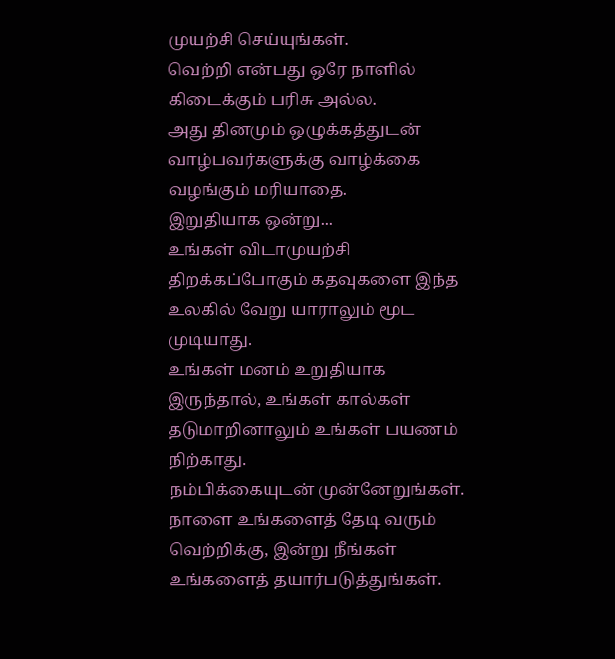முயற்சி செய்யுங்கள்.
வெற்றி என்பது ஒரே நாளில் கிடைக்கும் பரிசு அல்ல.
அது தினமும் ஒழுக்கத்துடன் வாழ்பவர்களுக்கு வாழ்க்கை வழங்கும் மரியாதை.
இறுதியாக ஒன்று...
உங்கள் விடாமுயற்சி திறக்கப்போகும் கதவுகளை இந்த உலகில் வேறு யாராலும் மூட முடியாது.
உங்கள் மனம் உறுதியாக இருந்தால், உங்கள் கால்கள் தடுமாறினாலும் உங்கள் பயணம் நிற்காது.
நம்பிக்கையுடன் முன்னேறுங்கள்.
நாளை உங்களைத் தேடி வரும் வெற்றிக்கு, இன்று நீங்கள் உங்களைத் தயார்படுத்துங்கள்.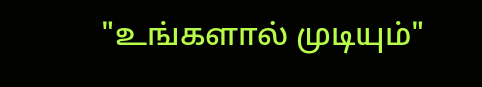"உங்களால் முடியும்"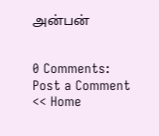அன்பன்


0 Comments:
Post a Comment
<< Home